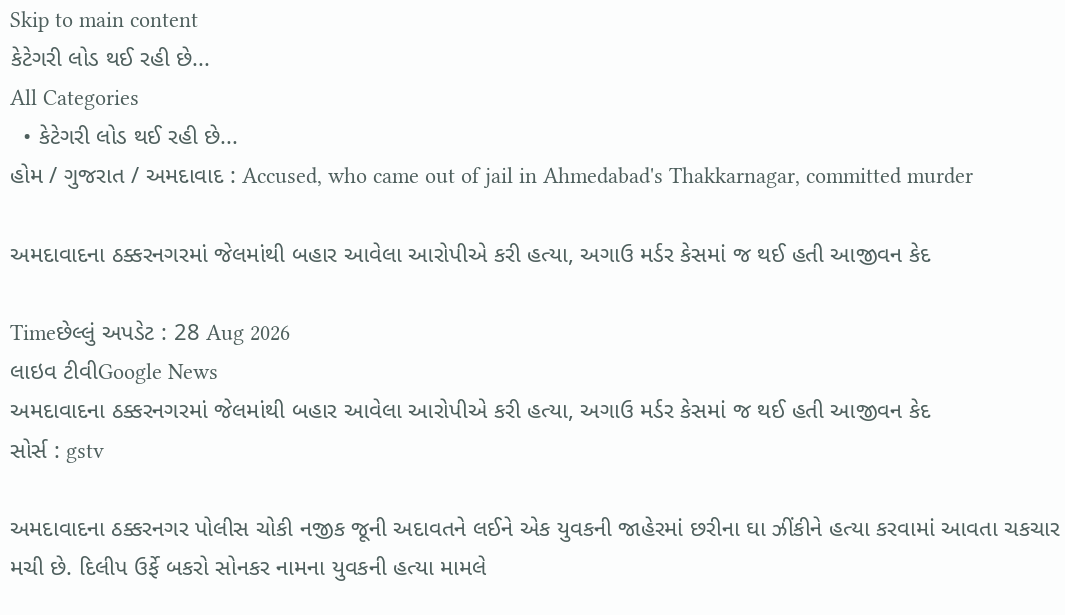Skip to main content
કેટેગરી લોડ થઈ રહી છે...
All Categories
  • કેટેગરી લોડ થઈ રહી છે...
હોમ / ગુજરાત / અમદાવાદ : Accused, who came out of jail in Ahmedabad's Thakkarnagar, committed murder

અમદાવાદના ઠક્કરનગરમાં જેલમાંથી બહાર આવેલા આરોપીએ કરી હત્યા, અગાઉ મર્ડર કેસમાં જ થઈ હતી આજીવન કેદ

Timeછેલ્લું અપડેટ : 28 Aug 2026
લાઇવ ટીવીGoogle News
અમદાવાદના ઠક્કરનગરમાં જેલમાંથી બહાર આવેલા આરોપીએ કરી હત્યા, અગાઉ મર્ડર કેસમાં જ થઈ હતી આજીવન કેદ
સોર્સ : gstv

અમદાવાદના ઠક્કરનગર પોલીસ ચોકી નજીક જૂની અદાવતને લઈને એક યુવકની જાહેરમાં છરીના ઘા ઝીંકીને હત્યા કરવામાં આવતા ચકચાર મચી છે. દિલીપ ઉર્ફે બકરો સોનકર નામના યુવકની હત્યા મામલે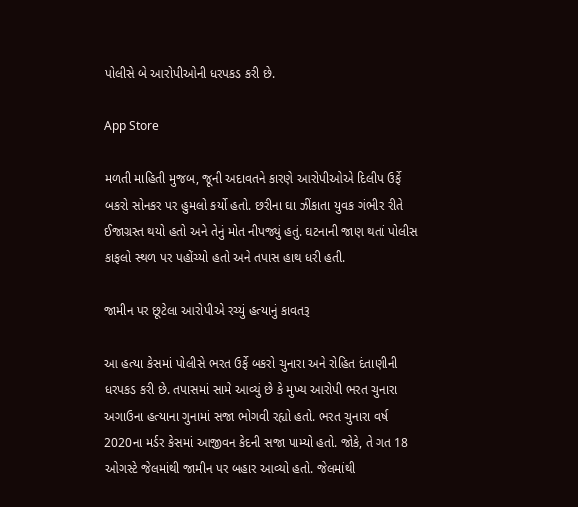પોલીસે બે આરોપીઓની ધરપકડ કરી છે.

App Store

મળતી માહિતી મુજબ, જૂની અદાવતને કારણે આરોપીઓએ દિલીપ ઉર્ફે બકરો સોનકર પર હુમલો કર્યો હતો. છરીના ઘા ઝીંકાતા યુવક ગંભીર રીતે ઈજાગ્રસ્ત થયો હતો અને તેનું મોત નીપજ્યું હતું. ઘટનાની જાણ થતાં પોલીસ કાફલો સ્થળ પર પહોંચ્યો હતો અને તપાસ હાથ ધરી હતી.

જામીન પર છૂટેલા આરોપીએ રચ્યું હત્યાનું કાવતરૂ

આ હત્યા કેસમાં પોલીસે ભરત ઉર્ફે બકરો ચુનારા અને રોહિત દંતાણીની ધરપકડ કરી છે. તપાસમાં સામે આવ્યું છે કે મુખ્ય આરોપી ભરત ચુનારા અગાઉના હત્યાના ગુનામાં સજા ભોગવી રહ્યો હતો. ભરત ચુનારા વર્ષ 2020ના મર્ડર કેસમાં આજીવન કેદની સજા પામ્યો હતો. જોકે, તે ગત 18 ઓગસ્ટે જેલમાંથી જામીન પર બહાર આવ્યો હતો. જેલમાંથી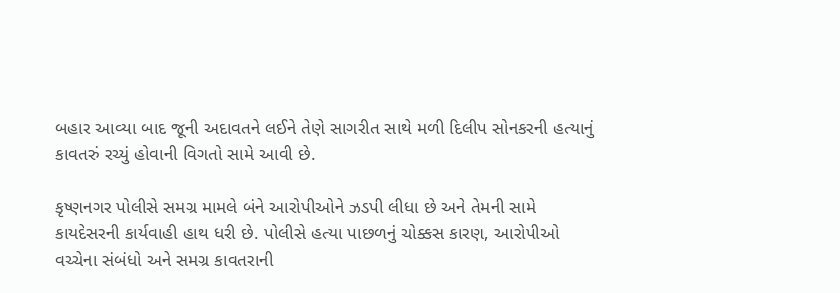બહાર આવ્યા બાદ જૂની અદાવતને લઈને તેણે સાગરીત સાથે મળી દિલીપ સોનકરની હત્યાનું કાવતરું રચ્યું હોવાની વિગતો સામે આવી છે.

કૃષ્ણનગર પોલીસે સમગ્ર મામલે બંને આરોપીઓને ઝડપી લીધા છે અને તેમની સામે કાયદેસરની કાર્યવાહી હાથ ધરી છે. પોલીસે હત્યા પાછળનું ચોક્કસ કારણ, આરોપીઓ વચ્ચેના સંબંધો અને સમગ્ર કાવતરાની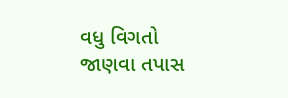વધુ વિગતો જાણવા તપાસ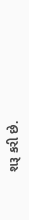શરૂ કરી છે.